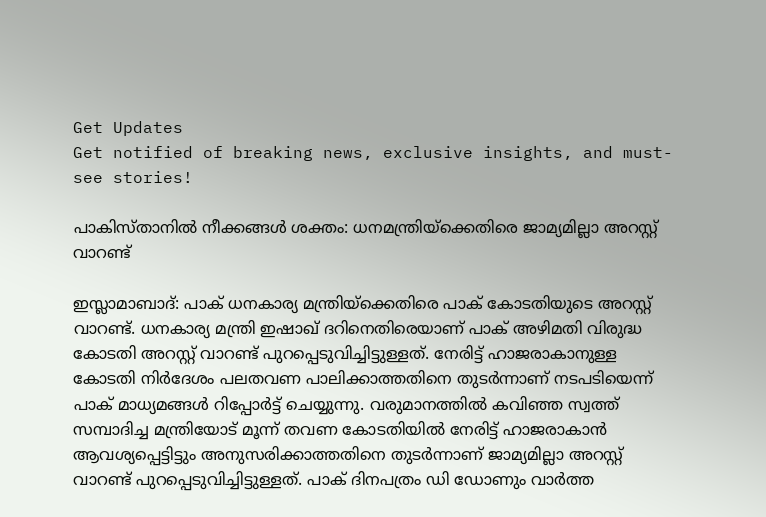Get Updates
Get notified of breaking news, exclusive insights, and must-see stories!

പാകിസ്താനില്‍ നീക്കങ്ങള്‍ ശക്തം: ധനമന്ത്രിയ്ക്കെതിരെ ജാമ്യമില്ലാ അറസ്റ്റ് വാറണ്ട്

ഇസ്ലാമാബാദ്: പാക് ധനകാര്യ മന്ത്രിയ്ക്കെതിരെ പാക് കോടതിയുടെ അറസ്റ്റ് വാറണ്ട്. ധനകാര്യ മന്ത്രി ഇഷാഖ് ദറിനെതിരെയാണ് പാക് അഴിമതി വിരുദ്ധ കോടതി അറസ്റ്റ് വാറണ്ട് പുറപ്പെടുവിച്ചിട്ടുള്ളത്. നേരിട്ട് ഹാജരാകാനുള്ള കോടതി നിര്‍ദേശം പലതവണ പാലിക്കാത്തതിനെ തുടര്‍ന്നാണ് നടപടിയെന്ന് പാക് മാധ്യമങ്ങള്‍ റിപ്പോര്‍ട്ട് ചെയ്യുന്നു. വരുമാനത്തില്‍ കവിഞ്ഞ സ്വത്ത് സമ്പാദിച്ച മന്ത്രിയോട് മൂന്ന് തവണ കോടതിയില്‍ നേരിട്ട് ഹാജരാകാന്‍ ആവശ്യപ്പെട്ടിട്ടും അനുസരിക്കാത്തതിനെ തുടര്‍ന്നാണ് ജാമ്യമില്ലാ അറസ്റ്റ് വാറണ്ട് പുറപ്പെടുവിച്ചിട്ടുള്ളത്. പാക് ദിനപത്രം ഡി ഡോണും വാര്‍ത്ത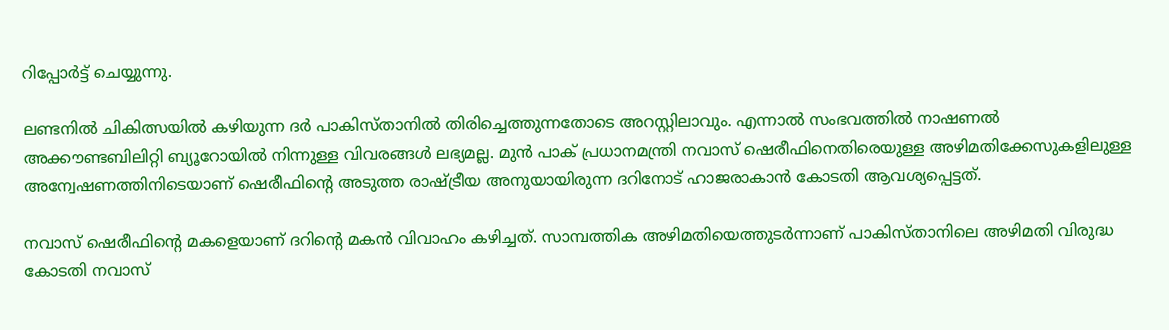റിപ്പോര്‍ട്ട് ചെയ്യുന്നു.

ലണ്ടനില്‍ ചികിത്സയില്‍ കഴിയുന്ന ദര്‍ പാകിസ്താനില്‍ തിരിച്ചെത്തുന്നതോടെ അറസ്റ്റിലാവും. എന്നാല്‍ സംഭവത്തില്‍ നാഷണല്‍ അക്കൗണ്ടബിലിറ്റി ബ്യൂറോയില്‍ നിന്നുള്ള വിവരങ്ങള്‍ ലഭ്യമല്ല. മുന്‍ പാക് പ്രധാനമന്ത്രി നവാസ് ഷെരീഫിനെതിരെയുള്ള അഴിമതിക്കേസുകളിലുള്ള അന്വേഷണത്തിനിടെയാണ് ഷെരീഫിന്‍റെ അടുത്ത രാഷ്ട്രീയ അനുയായിരുന്ന ദറിനോട് ഹാജരാകാന്‍ കോടതി ആവശ്യപ്പെട്ടത്.

നവാസ് ഷെരീഫിന്‍റെ മകളെയാണ് ദറിന്‍റെ മകന്‍ വിവാഹം കഴിച്ചത്. സാമ്പത്തിക അഴിമതിയെത്തുടര്‍ന്നാണ് പാകിസ്താനിലെ അഴിമതി വിരുദ്ധ കോടതി നവാസ്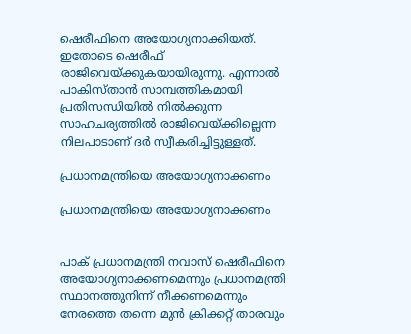ഷെരീഫിനെ അയോഗ്യനാക്കിയത്. ഇതോടെ ഷെരീഫ് രാജിവെയ്ക്കുകയായിരുന്നു. എന്നാല്‍ പാകിസ്താന്‍ സാമ്പത്തികമായി പ്രതിസന്ധിയില്‍ നില്‍ക്കുന്ന സാഹചര്യത്തില്‍ രാജിവെയ്ക്കില്ലെന്ന നിലപാടാണ് ദര്‍ സ്വീകരിച്ചിട്ടുള്ളത്.

പ്രധാനമന്ത്രിയെ അയോഗ്യനാക്കണം

പ്രധാനമന്ത്രിയെ അയോഗ്യനാക്കണം


പാക് പ്രധാനമന്ത്രി നവാസ് ഷെരീഫിനെ അയോഗ്യനാക്കണമെന്നും പ്രധാനമന്ത്രി സ്ഥാനത്തുനിന്ന് നീക്കണമെന്നും നേരത്തെ തന്നെ മുന്‍ ക്രിക്കറ്റ് താരവും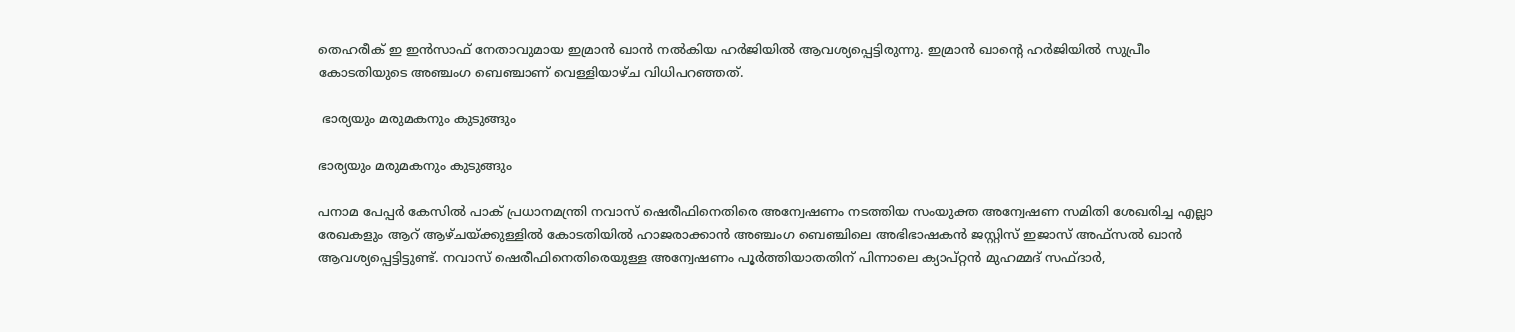തെഹരീക് ഇ ഇന്‍സാഫ് നേതാവുമായ ഇമ്രാന്‍ ഖാന്‍ നല്‍കിയ ഹര്‍ജിയില്‍ ആവശ്യപ്പെട്ടിരുന്നു. ഇമ്രാന്‍ ഖാന്‍റെ ഹര്‍ജിയില്‍ സുപ്രീം കോടതിയുടെ അഞ്ചംഗ ബെഞ്ചാണ് വെള്ളിയാഴ്ച വിധിപറഞ്ഞത്.

 ഭാര്യയും മരുമകനും കുടുങ്ങും

ഭാര്യയും മരുമകനും കുടുങ്ങും

പനാമ പേപ്പര്‍ കേസില്‍ പാക് പ്രധാനമന്ത്രി നവാസ് ഷെരീഫിനെതിരെ അന്വേഷണം നടത്തിയ സംയുക്ത അന്വേഷണ സമിതി ശേഖരിച്ച എല്ലാ രേഖകളും ആറ് ആഴ്ചയ്ക്കുള്ളില്‍ കോടതിയില്‍ ഹാജരാക്കാന്‍ അഞ്ചംഗ ബെഞ്ചിലെ അഭിഭാഷകന്‍ ജസ്റ്റിസ് ഇജാസ് അഫ്സല്‍ ഖാന്‍ ആവശ്യപ്പെട്ടിട്ടുണ്ട്. നവാസ് ഷെരീഫിനെതിരെയുള്ള അന്വേഷണം പൂര്‍ത്തിയാതതിന് പിന്നാലെ ക്യാപ്റ്റന്‍ മുഹമ്മദ് സഫ്ദാര്‍,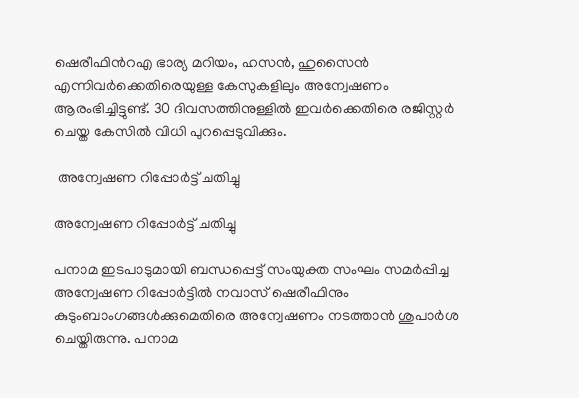ഷെരീഫിന്‍റഎ ഭാര്യ മറിയം, ഹസന്‍, ഹുസൈന്‍ എന്നിവര്‍ക്കെതിരെയുള്ള കേസുകളിലും അന്വേഷണം ആരംഭിച്ചിട്ടുണ്ട്. 30 ദിവസത്തിനുള്ളില്‍ ഇവര്‍ക്കെതിരെ രജിസ്റ്റര്‍ ചെയ്ത കേസില്‍ വിധി പുറപ്പെടുവിക്കും.

 അന്വേഷണ റിപ്പോര്‍ട്ട് ചതിച്ചു

അന്വേഷണ റിപ്പോര്‍ട്ട് ചതിച്ചു

പനാമ ഇടപാടുമായി ബന്ധപ്പെട്ട് സംയുക്ത സംഘം സമര്‍പ്പിച്ച അന്വേഷണ റിപ്പോര്‍ട്ടില്‍ നവാസ് ഷെരീഫിനും കുടുംബാംഗങ്ങള്‍ക്കുമെതിരെ അന്വേഷണം നടത്താന്‍ ശുപാര്‍ശ ചെയ്തിരുന്നു. പനാമ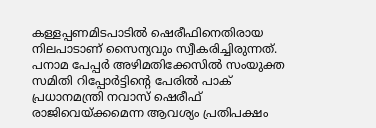കള്ളപ്പണമിടപാടിൽ ഷെരീഫിനെതിരായ നിലപാടാണ് സൈന്യവും സ്വീകരിച്ചിരുന്നത്. പനാമ പേപ്പര്‍ അഴിമതിക്കേസില്‍ സംയുക്ത സമിതി റിപ്പോര്‍ട്ടിന്‍റെ പേരില്‍ പാക് പ്രധാനമന്ത്രി നവാസ് ഷെരീഫ് രാജിവെയ്ക്കമെന്ന ആവശ്യം പ്രതിപക്ഷം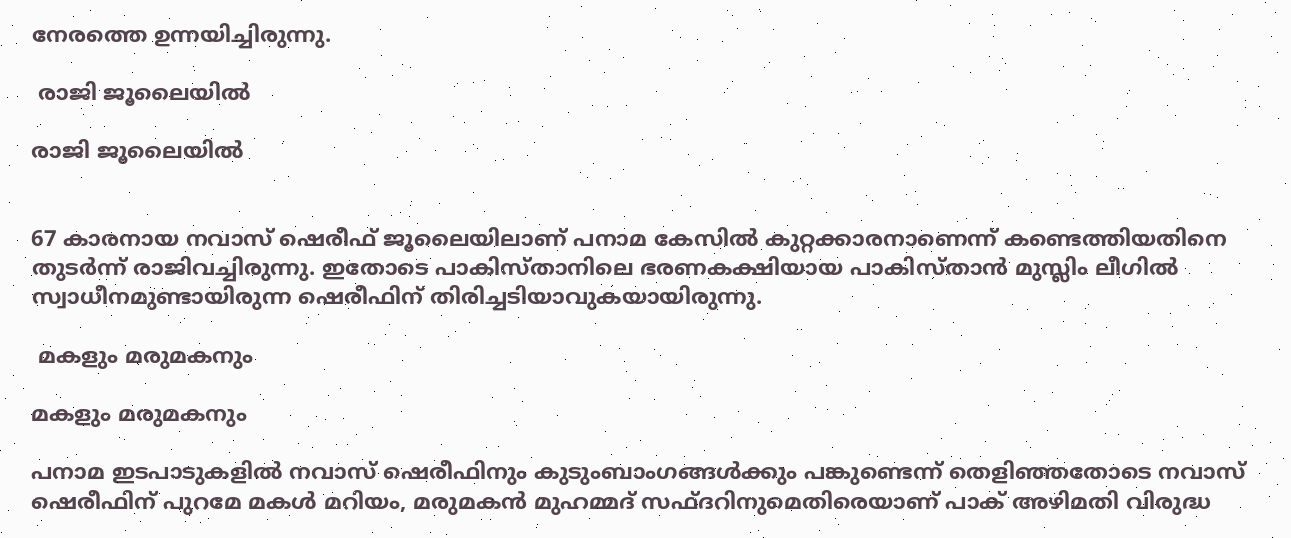നേരത്തെ ഉന്നയിച്ചിരുന്നു.

 രാജി ജൂലൈയില്‍

രാജി ജൂലൈയില്‍


67 കാരനായ നവാസ് ഷെരീഫ് ജൂലൈയിലാണ് പനാമ കേസില്‍ കുറ്റക്കാരനാണെന്ന് കണ്ടെത്തിയതിനെ തുടര്‍ന്ന് രാജിവച്ചിരുന്നു. ഇതോടെ പാകിസ്താനിലെ ഭരണകക്ഷിയായ പാകിസ്താന്‍ മുസ്ലിം ലീഗില്‍ സ്വാധീനമുണ്ടായിരുന്ന ഷെരീഫിന് തിരിച്ചടിയാവുകയായിരുന്നു.

 മകളും മരുമകനും

മകളും മരുമകനും

പനാമ ഇടപാടുകളില്‍ നവാസ് ഷെരീഫിനും കുടുംബാംഗങ്ങള്‍ക്കും പങ്കുണ്ടെന്ന് തെളി‍ഞ്ഞതോടെ നവാസ് ഷെരീഫിന് പുറമേ മകള്‍ മറിയം, മരുമകന്‍ മുഹമ്മദ് സഫ്ദറിനുമെതിരെയാണ് പാക് അഴിമതി വിരുദ്ധ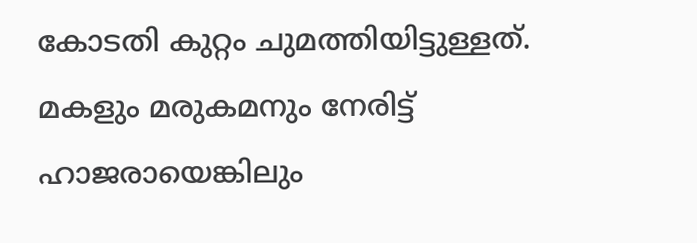കോടതി കുറ്റം ചുമത്തിയിട്ടുള്ളത്. മകളും മരുകമനും നേരിട്ട് ഹാജരായെങ്കിലും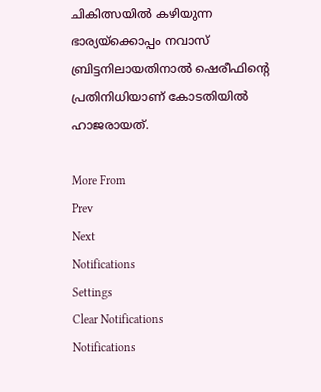ചികിത്സയില്‍ കഴിയുന്ന ഭാര്യയ്ക്കൊപ്പം നവാസ് ബ്രിട്ടനിലായതിനാല്‍ ഷെരീഫിന്‍റെ പ്രതിനിധിയാണ് കോടതിയില്‍ ഹാജരായത്.

More From
Prev
Next
Notifications
Settings
Clear Notifications
Notifications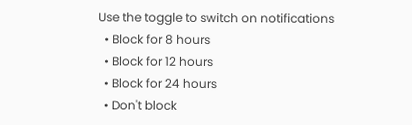Use the toggle to switch on notifications
  • Block for 8 hours
  • Block for 12 hours
  • Block for 24 hours
  • Don't block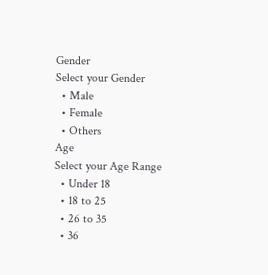Gender
Select your Gender
  • Male
  • Female
  • Others
Age
Select your Age Range
  • Under 18
  • 18 to 25
  • 26 to 35
  • 36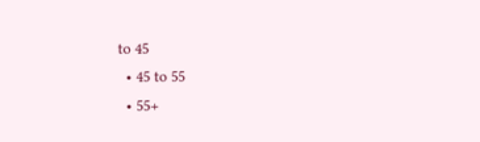to 45
  • 45 to 55
  • 55+